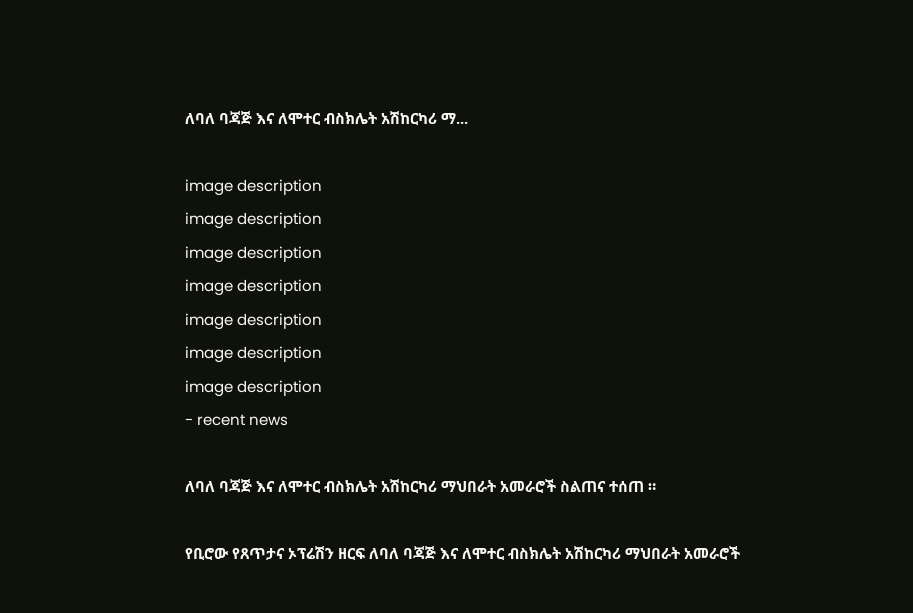ለባለ ባጃጅ እና ለሞተር ብስክሌት አሽከርካሪ ማ...

image description
image description
image description
image description
image description
image description
image description
- recent news

ለባለ ባጃጅ እና ለሞተር ብስክሌት አሽከርካሪ ማህበራት አመራሮች ስልጠና ተሰጠ ።

የቢሮው የጸጥታና ኦፕሬሽን ዘርፍ ለባለ ባጃጅ እና ለሞተር ብስክሌት አሽከርካሪ ማህበራት አመራሮች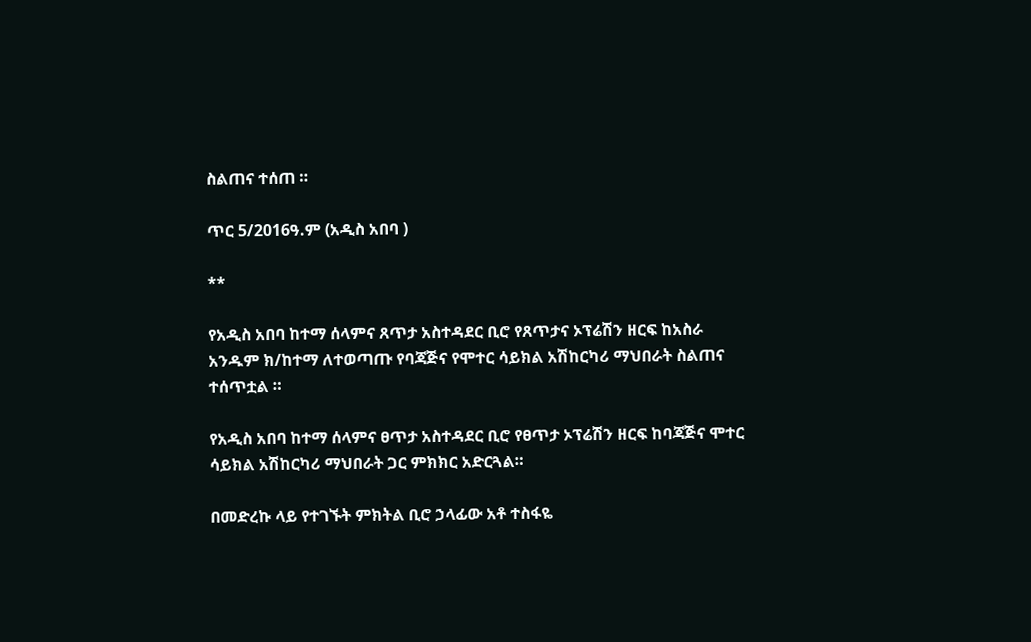ስልጠና ተሰጠ ።

ጥር 5/2016ዓ.ም (አዲስ አበባ )

**

የአዲስ አበባ ከተማ ሰላምና ጸጥታ አስተዳደር ቢሮ የጸጥታና ኦፕሬሽን ዘርፍ ከአስራ አንዱም ክ/ከተማ ለተወጣጡ የባጃጅና የሞተር ሳይክል አሽከርካሪ ማህበራት ስልጠና ተሰጥቷል ።

የአዲስ አበባ ከተማ ሰላምና ፀጥታ አስተዳደር ቢሮ የፀጥታ ኦፕሬሽን ዘርፍ ከባጃጅና ሞተር ሳይክል አሽከርካሪ ማህበራት ጋር ምክክር አድርጓል።

በመድረኩ ላይ የተገኙት ምክትል ቢሮ ኃላፊው አቶ ተስፋዬ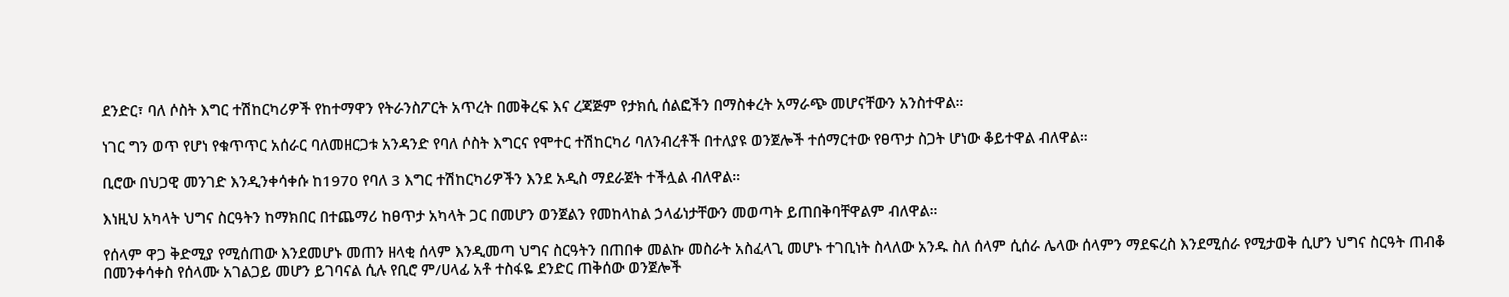ደንድር፣ ባለ ሶስት እግር ተሽከርካሪዎች የከተማዋን የትራንስፖርት አጥረት በመቅረፍ እና ረጃጅም የታክሲ ሰልፎችን በማስቀረት አማራጭ መሆናቸውን አንስተዋል።

ነገር ግን ወጥ የሆነ የቁጥጥር አሰራር ባለመዘርጋቱ አንዳንድ የባለ ሶስት እግርና የሞተር ተሽከርካሪ ባለንብረቶች በተለያዩ ወንጀሎች ተሰማርተው የፀጥታ ስጋት ሆነው ቆይተዋል ብለዋል።

ቢሮው በህጋዊ መንገድ እንዲንቀሳቀሱ ከ1970 የባለ 3 እግር ተሽከርካሪዎችን እንደ አዲስ ማደራጀት ተችሏል ብለዋል።

እነዚህ አካላት ህግና ስርዓትን ከማክበር በተጨማሪ ከፀጥታ አካላት ጋር በመሆን ወንጀልን የመከላከል ኃላፊነታቸውን መወጣት ይጠበቅባቸዋልም ብለዋል።

የሰላም ዋጋ ቅድሚያ የሚሰጠው እንደመሆኑ መጠን ዘላቂ ሰላም እንዲመጣ ህግና ስርዓትን በጠበቀ መልኩ መስራት አስፈላጊ መሆኑ ተገቢነት ስላለው አንዱ ስለ ሰላም ሲሰራ ሌላው ሰላምን ማደፍረስ እንደሚሰራ የሚታወቅ ሲሆን ህግና ስርዓት ጠብቆ በመንቀሳቀስ የሰላሙ አገልጋይ መሆን ይገባናል ሲሉ የቢሮ ም/ሀላፊ አቶ ተስፋዬ ደንድር ጠቅሰው ወንጀሎች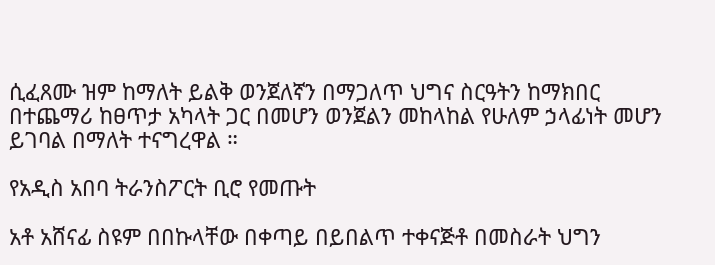ሲፈጸሙ ዝም ከማለት ይልቅ ወንጀለኛን በማጋለጥ ህግና ስርዓትን ከማክበር በተጨማሪ ከፀጥታ አካላት ጋር በመሆን ወንጀልን መከላከል የሁለም ኃላፊነት መሆን ይገባል በማለት ተናግረዋል ።

የአዲስ አበባ ትራንስፖርት ቢሮ የመጡት

አቶ አሸናፊ ስዩም በበኩላቸው በቀጣይ በይበልጥ ተቀናጅቶ በመስራት ህግን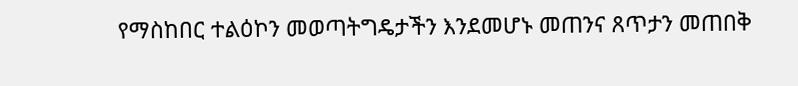የማስከበር ተልዕኮን መወጣትግዴታችን እንደመሆኑ መጠንና ጸጥታን መጠበቅ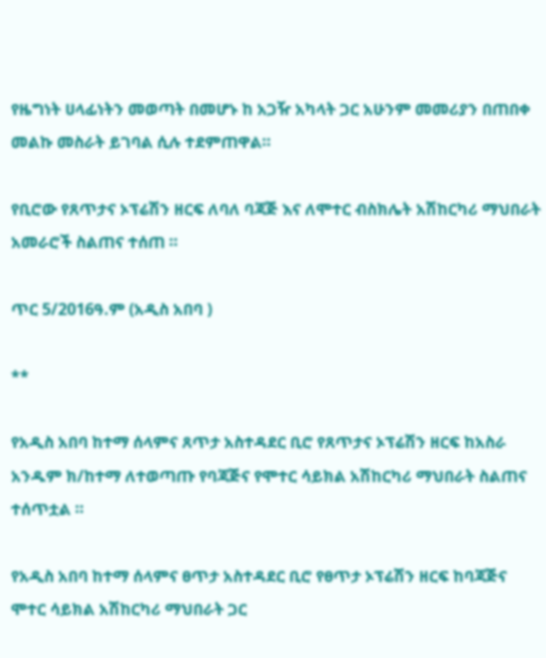የዜግነት ሀላፊነትን መወጣት በመሆኑ ከ አጋዥ አካላት ጋር አሁንም መመሪያን በጠበቀ መልኩ መስራት ይገባል ሲሉ ተደምጠዋል።

የቢሮው የጸጥታና ኦፕሬሽን ዘርፍ ለባለ ባጃጅ እና ለሞተር ብስክሌት አሽከርካሪ ማህበራት አመራሮች ስልጠና ተሰጠ ።

ጥር 5/2016ዓ.ም (አዲስ አበባ )

**

የአዲስ አበባ ከተማ ሰላምና ጸጥታ አስተዳደር ቢሮ የጸጥታና ኦፕሬሽን ዘርፍ ከአስራ አንዱም ክ/ከተማ ለተወጣጡ የባጃጅና የሞተር ሳይክል አሽከርካሪ ማህበራት ስልጠና ተሰጥቷል ።

የአዲስ አበባ ከተማ ሰላምና ፀጥታ አስተዳደር ቢሮ የፀጥታ ኦፕሬሽን ዘርፍ ከባጃጅና ሞተር ሳይክል አሽከርካሪ ማህበራት ጋር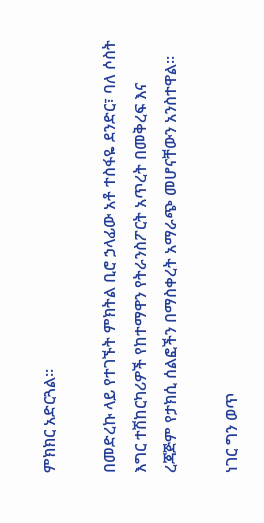ምክክር አድርጓል።

በመድረኩ ላይ የተገኙት ምክትል ቢሮ ኃላፊው አቶ ተስፋዬ ደንድር፣ ባለ ሶስት እግር ተሽከርካሪዎች የከተማዋን የትራንስፖርት አጥረት በመቅረፍ እና ረጃጅም የታክሲ ሰልፎችን በማስቀረት አማራጭ መሆናቸውን አንስተዋል።

ነገር ግን ወጥ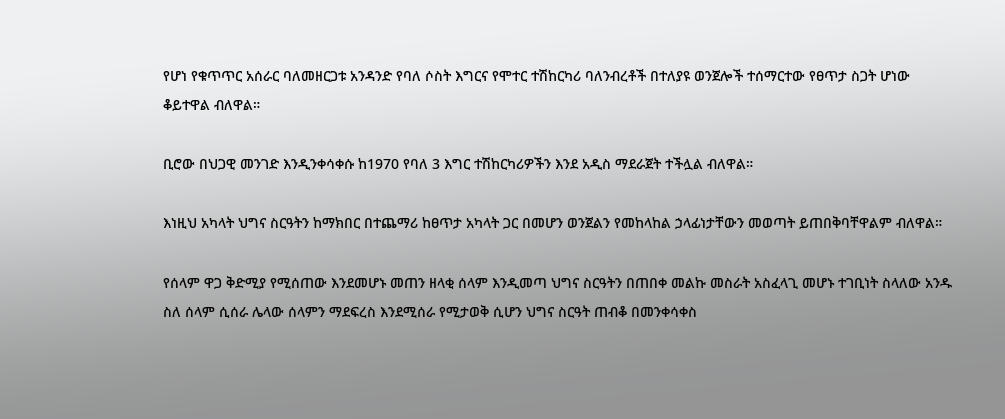የሆነ የቁጥጥር አሰራር ባለመዘርጋቱ አንዳንድ የባለ ሶስት እግርና የሞተር ተሽከርካሪ ባለንብረቶች በተለያዩ ወንጀሎች ተሰማርተው የፀጥታ ስጋት ሆነው ቆይተዋል ብለዋል።

ቢሮው በህጋዊ መንገድ እንዲንቀሳቀሱ ከ1970 የባለ 3 እግር ተሽከርካሪዎችን እንደ አዲስ ማደራጀት ተችሏል ብለዋል።

እነዚህ አካላት ህግና ስርዓትን ከማክበር በተጨማሪ ከፀጥታ አካላት ጋር በመሆን ወንጀልን የመከላከል ኃላፊነታቸውን መወጣት ይጠበቅባቸዋልም ብለዋል።

የሰላም ዋጋ ቅድሚያ የሚሰጠው እንደመሆኑ መጠን ዘላቂ ሰላም እንዲመጣ ህግና ስርዓትን በጠበቀ መልኩ መስራት አስፈላጊ መሆኑ ተገቢነት ስላለው አንዱ ስለ ሰላም ሲሰራ ሌላው ሰላምን ማደፍረስ እንደሚሰራ የሚታወቅ ሲሆን ህግና ስርዓት ጠብቆ በመንቀሳቀስ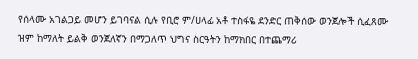የሰላሙ አገልጋይ መሆን ይገባናል ሲሉ የቢሮ ም/ሀላፊ አቶ ተስፋዬ ደንድር ጠቅሰው ወንጀሎች ሲፈጸሙ ዝም ከማለት ይልቅ ወንጀለኛን በማጋለጥ ህግና ስርዓትን ከማክበር በተጨማሪ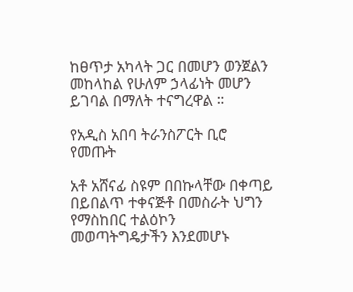ከፀጥታ አካላት ጋር በመሆን ወንጀልን መከላከል የሁለም ኃላፊነት መሆን ይገባል በማለት ተናግረዋል ።

የአዲስ አበባ ትራንስፖርት ቢሮ የመጡት

አቶ አሸናፊ ስዩም በበኩላቸው በቀጣይ በይበልጥ ተቀናጅቶ በመስራት ህግን የማስከበር ተልዕኮን መወጣትግዴታችን እንደመሆኑ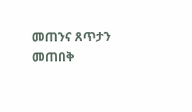መጠንና ጸጥታን መጠበቅ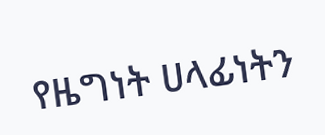የዜግነት ሀላፊነትን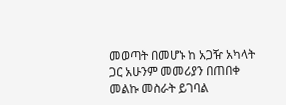መወጣት በመሆኑ ከ አጋዥ አካላት ጋር አሁንም መመሪያን በጠበቀ መልኩ መስራት ይገባል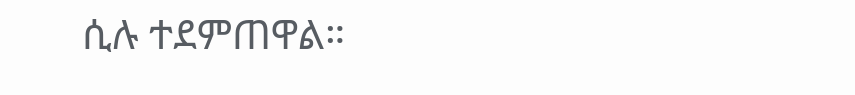ሲሉ ተደምጠዋል።